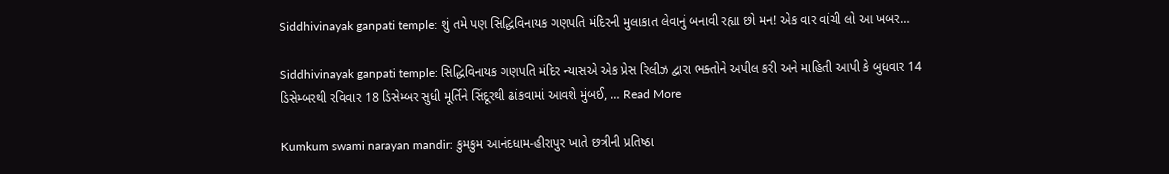Siddhivinayak ganpati temple: શું તમે પણ સિદ્ધિવિનાયક ગણપતિ મંદિરની મુલાકાત લેવાનું બનાવી રહ્યા છો મન! એક વાર વાંચી લો આ ખબર…

Siddhivinayak ganpati temple: સિદ્ધિવિનાયક ગણપતિ મંદિર ન્યાસએ એક પ્રેસ રિલીઝ દ્વારા ભક્તોને અપીલ કરી અને માહિતી આપી કે બુધવાર 14 ડિસેમ્બરથી રવિવાર 18 ડિસેમ્બર સુધી મૂર્તિને સિંદૂરથી ઢાંકવામાં આવશે મુંબઈ, … Read More

Kumkum swami narayan mandir: કુમકુમ આનંદધામ-હીરાપુર ખાતે છત્રીની પ્રતિષ્ઠા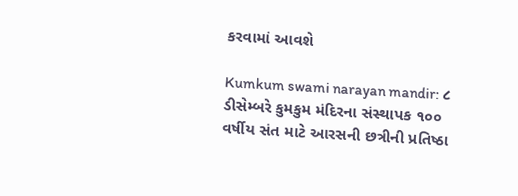કરવામાં આવશે

Kumkum swami narayan mandir: ૮ ડીસેમ્બરે કુમકુમ મંદિરના સંસ્થાપક ૧૦૦ વર્ષીય સંત માટે આરસની છત્રીની પ્રતિષ્ઠા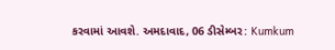કરવામાં આવશે. અમદાવાદ, 06 ડીસેમ્બર: Kumkum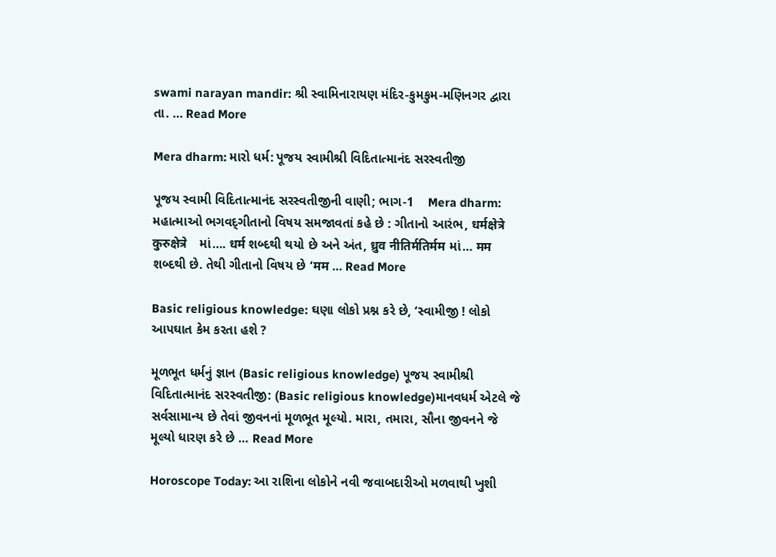swami narayan mandir: શ્રી સ્વામિનારાયણ મંદિર-કુમકુમ-મણિનગર દ્વારા તા. … Read More

Mera dharm: મારો ધર્મ: પૂજય સ્વામીશ્રી વિદિતાત્માનંદ સરસ્વતીજી

પૂજય સ્વામી વિદિતાત્માનંદ સરસ્વતીજીની વાણી; ભાગ-1    Mera dharm: મહાત્માઓ ભગવદ્‌ગીતાનો વિષય સમજાવતાં કહે છે : ગીતાનો આરંભ, धर्मक्षेत्रे कुरुक्षेत्रे    માં…. धर्म શબ્દથી થયો છે અને અંત, ध्रुव नीतिर्मतिर्मम માં… मम શબ્દથી છે. તેથી ગીતાનો વિષય છે ‘मम … Read More

Basic religious knowledge: ઘણા લોકો પ્રશ્ન કરે છે, ‘સ્વામીજી ! લોકો આપઘાત કેમ કરતા હશે ?

મૂળભૂત ધર્મનું જ્ઞાન (Basic religious knowledge) પૂજય સ્વામીશ્રી વિદિતાત્માનંદ સરસ્વતીજી: (Basic religious knowledge)માનવધર્મ એટલે જે સર્વસામાન્ય છે તેવાં જીવનનાં મૂળભૂત મૂલ્યો. મારા, તમારા, સૌના જીવનને જે મૂલ્યો ધારણ કરે છે … Read More

Horoscope Today: આ રાશિના લોકોને નવી જવાબદારીઓ મળવાથી ખુશી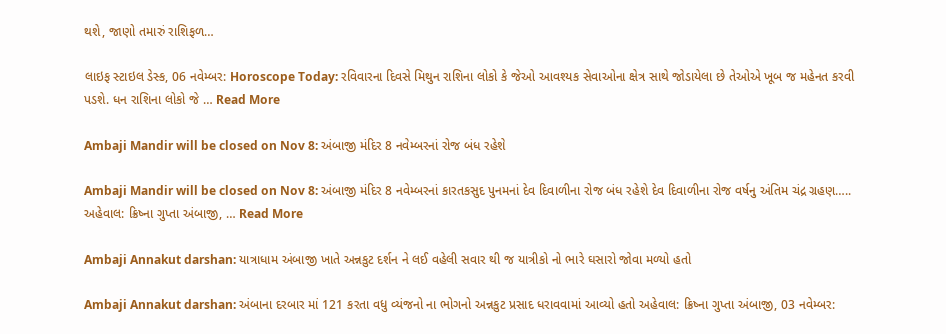થશે, જાણો તમારું રાશિફળ…

લાઇફ સ્ટાઇલ ડેસ્ક, 06 નવેમ્બર: Horoscope Today: રવિવારના દિવસે મિથુન રાશિના લોકો કે જેઓ આવશ્યક સેવાઓના ક્ષેત્ર સાથે જોડાયેલા છે તેઓએ ખૂબ જ મહેનત કરવી પડશે. ધન રાશિના લોકો જે … Read More

Ambaji Mandir will be closed on Nov 8: અંબાજી મંદિર 8 નવેમ્બરનાં રોજ બંધ રહેશે

Ambaji Mandir will be closed on Nov 8: અંબાજી મંદિર 8 નવેમ્બરનાં કારતકસુદ પુનમનાં દેવ દિવાળીના રોજ બંધ રહેશે દેવ દિવાળીના રોજ વર્ષનુ અંતિમ ચંદ્ર ગ્રહણ….. અહેવાલ: ક્રિષ્ના ગુપ્તા અંબાજી, … Read More

Ambaji Annakut darshan: યાત્રાધામ અંબાજી ખાતે અન્નકુટ દર્શન ને લઈ વહેલી સવાર થી જ યાત્રીકો નો ભારે ઘસારો જોવા મળ્યો હતો

Ambaji Annakut darshan: અંબાના દરબાર માં 121 કરતા વધુ વ્યંજનો ના ભોગનો અન્નકુટ પ્રસાદ ધરાવવામાં આવ્યો હતો અહેવાલ: ક્રિષ્ના ગુપ્તા અંબાજી, 03 નવેમ્બર: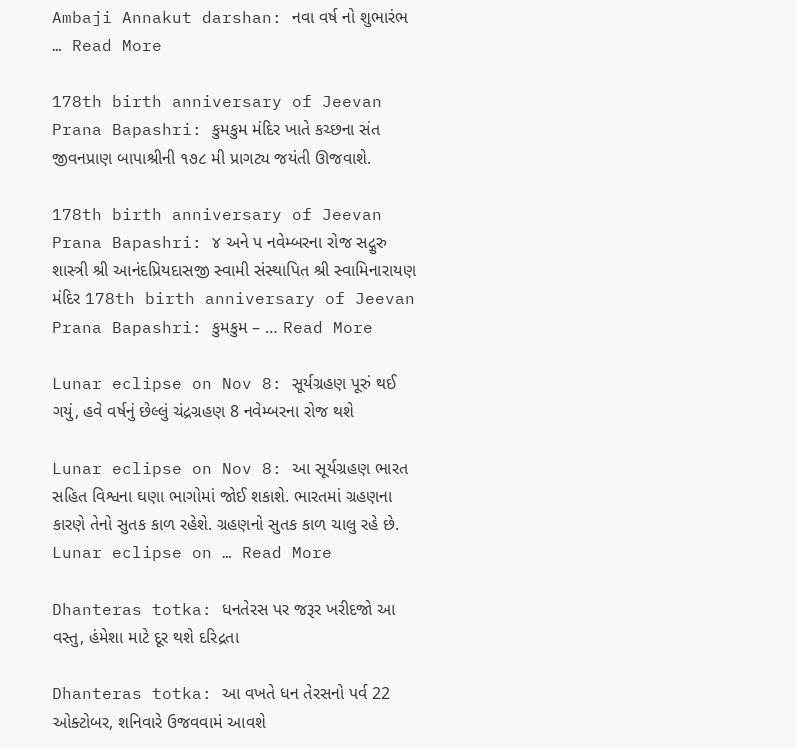Ambaji Annakut darshan: નવા વર્ષ નો શુભારંભ … Read More

178th birth anniversary of Jeevan Prana Bapashri: કુમકુમ મંદિર ખાતે કચ્છના સંત જીવનપ્રાણ બાપાશ્રીની ૧૭૮ મી પ્રાગટ્ય જયંતી ઊજવાશે.

178th birth anniversary of Jeevan Prana Bapashri: ૪ અને પ નવેમ્બરના રોજ સદ્ગુરુ શાસ્ત્રી શ્રી આનંદપ્રિયદાસજી સ્વામી સંસ્થાપિત શ્રી સ્વામિનારાયણ મંદિર 178th birth anniversary of Jeevan Prana Bapashri: કુમકુમ – … Read More

Lunar eclipse on Nov 8: સૂર્યગ્રહણ પૂરું થઈ ગયું, હવે વર્ષનું છેલ્લું ચંદ્રગ્રહણ 8 નવેમ્બરના રોજ થશે

Lunar eclipse on Nov 8: આ સૂર્યગ્રહણ ભારત સહિત વિશ્વના ઘણા ભાગોમાં જોઈ શકાશે. ભારતમાં ગ્રહણના કારણે તેનો સુતક કાળ રહેશે. ગ્રહણનો સુતક કાળ ચાલુ રહે છે. Lunar eclipse on … Read More

Dhanteras totka: ધનતેરસ પર જરૂર ખરીદજો આ વસ્તુ, હંમેશા માટે દૂર થશે દરિદ્રતા

Dhanteras totka: આ વખતે ધન તેરસનો પર્વ 22 ઓક્ટોબર, શનિવારે ઉજવવામં આવશે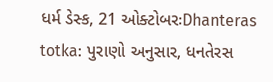ધર્મ ડેસ્ક, 21 ઓક્ટોબરઃDhanteras totka: પુરાણો અનુસાર, ધનતેરસ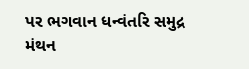પર ભગવાન ધન્વંતરિ સમુદ્ર મંથન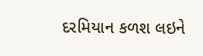દરમિયાન કળશ લઇને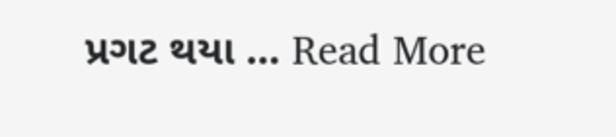પ્રગટ થયા … Read More